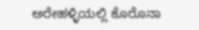ಅರೇಹಳ್ಳಿಯಲ್ಲಿ ಕೊರೊನಾ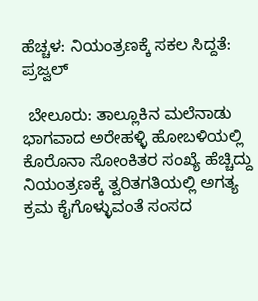ಹೆಚ್ಚಳ: ನಿಯಂತ್ರಣಕ್ಕೆ ಸಕಲ ಸಿದ್ದತೆ: ಪ್ರಜ್ವಲ್

 ಬೇಲೂರು: ತಾಲ್ಲೂಕಿನ ಮಲೆನಾಡು ಭಾಗವಾದ ಅರೇಹಳ್ಳಿ ಹೋಬಳಿಯಲ್ಲಿ ಕೊರೊನಾ ಸೋಂಕಿತರ ಸಂಖ್ಯೆ ಹೆಚ್ಚಿದ್ದು ನಿಯಂತ್ರಣಕ್ಕೆ ತ್ವರಿತಗತಿಯಲ್ಲಿ ಅಗತ್ಯ ಕ್ರಮ ಕೈಗೊಳ್ಳುವಂತೆ ಸಂಸದ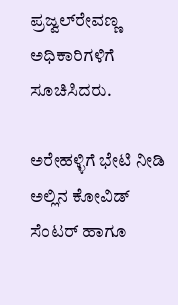ಪ್ರಜ್ವಲ್‍ರೇವಣ್ಣ ಅಧಿಕಾರಿಗಳಿಗೆ ಸೂಚಿಸಿದರು.

ಅರೇಹಳ್ಳಿಗೆ ಭೇಟಿ ನೀಡಿ ಅಲ್ಲಿನ ಕೋವಿಡ್ ಸೆಂಟರ್ ಹಾಗೂ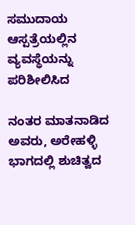ಸಮುದಾಯ ಆಸ್ಪತ್ರೆಯಲ್ಲಿನ ವ್ಯವಸ್ಥೆಯನ್ನು ಪರಿಶೀಲಿಸಿದ

ನಂತರ ಮಾತನಾಡಿದ ಅವರು, ಅರೇಹಳ್ಳಿ ಭಾಗದಲ್ಲಿ ಶುಚಿತ್ವದ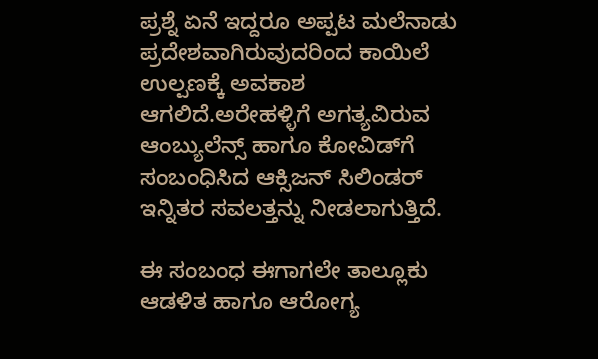ಪ್ರಶ್ನೆ ಏನೆ ಇದ್ದರೂ ಅಪ್ಪಟ ಮಲೆನಾಡು ಪ್ರದೇಶವಾಗಿರುವುದರಿಂದ ಕಾಯಿಲೆ ಉಲ್ಪಣಕ್ಕೆ ಅವಕಾಶ ಆಗಲಿದೆ.ಅರೇಹಳ್ಳಿಗೆ ಅಗತ್ಯವಿರುವ ಆಂಬ್ಯುಲೆನ್ಸ್ ಹಾಗೂ ಕೋವಿಡ್‍ಗೆ ಸಂಬಂಧಿಸಿದ ಆಕ್ಸಿಜನ್ ಸಿಲಿಂಡರ್ ಇನ್ನಿತರ ಸವಲತ್ತನ್ನು ನೀಡಲಾಗುತ್ತಿದೆ.

ಈ ಸಂಬಂಧ ಈಗಾಗಲೇ ತಾಲ್ಲೂಕು ಆಡಳಿತ ಹಾಗೂ ಆರೋಗ್ಯ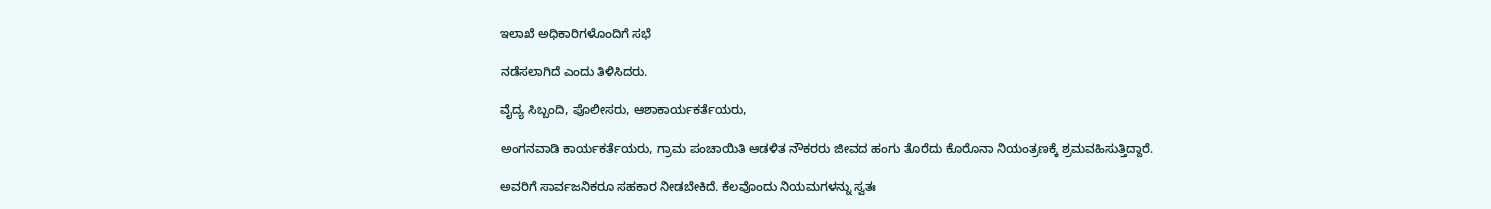ಇಲಾಖೆ ಅಧಿಕಾರಿಗಳೊಂದಿಗೆ ಸಭೆ

ನಡೆಸಲಾಗಿದೆ ಎಂದು ತಿಳಿಸಿದರು.

ವೈದ್ಯ ಸಿಬ್ಬಂದಿ, ಪೊಲೀಸರು, ಆಶಾಕಾರ್ಯಕರ್ತೆಯರು,

ಅಂಗನವಾಡಿ ಕಾರ್ಯಕರ್ತೆಯರು, ಗ್ರಾಮ ಪಂಚಾಯಿತಿ ಆಡಳಿತ ನೌಕರರು ಜೀವದ ಹಂಗು ತೊರೆದು ಕೊರೊನಾ ನಿಯಂತ್ರಣಕ್ಕೆ ಶ್ರಮವಹಿಸುತ್ತಿದ್ದಾರೆ.

ಅವರಿಗೆ ಸಾರ್ವಜನಿಕರೂ ಸಹಕಾರ ನೀಡಬೇಕಿದೆ. ಕೆಲವೊಂದು ನಿಯಮಗಳನ್ನು ಸ್ವತಃ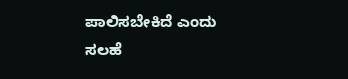ಪಾಲಿಸಬೇಕಿದೆ ಎಂದು ಸಲಹೆ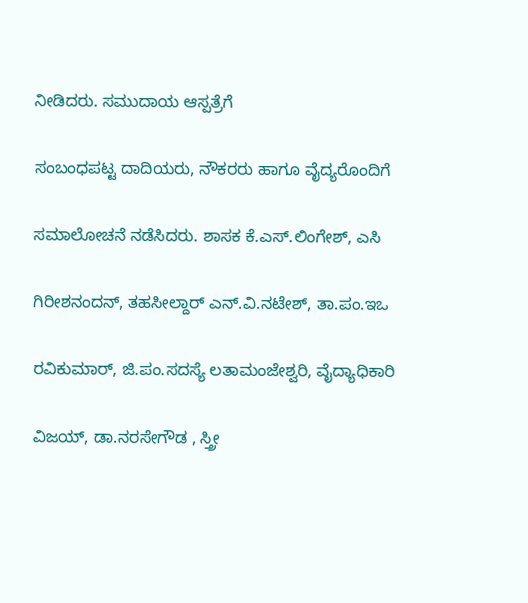ನೀಡಿದರು. ಸಮುದಾಯ ಆಸ್ಪತ್ರೆಗೆ

ಸಂಬಂಧಪಟ್ಟ ದಾದಿಯರು, ನೌಕರರು ಹಾಗೂ ವೈದ್ಯರೊಂದಿಗೆ

ಸಮಾಲೋಚನೆ ನಡೆಸಿದರು. ಶಾಸಕ ಕೆ.ಎಸ್.ಲಿಂಗೇಶ್, ಎಸಿ

ಗಿರೀಶನಂದನ್, ತಹಸೀಲ್ದಾರ್ ಎನ್.ವಿ.ನಟೇಶ್, ತಾ.ಪಂ.ಇಒ

ರವಿಕುಮಾರ್, ಜಿ.ಪಂ.ಸದಸ್ಯೆ ಲತಾಮಂಜೇಶ್ವರಿ, ವೈದ್ಯಾಧಿಕಾರಿ

ವಿಜಯ್, ಡಾ.ನರಸೇಗೌಡ , ಸ್ತ್ರೀ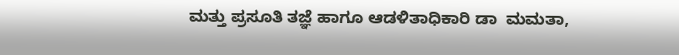ಮತ್ತು ಪ್ರಸೂತಿ ತಜ್ಞೆ ಹಾಗೂ ಆಡಳಿತಾಧಿಕಾರಿ ಡಾ  ಮಮತಾ,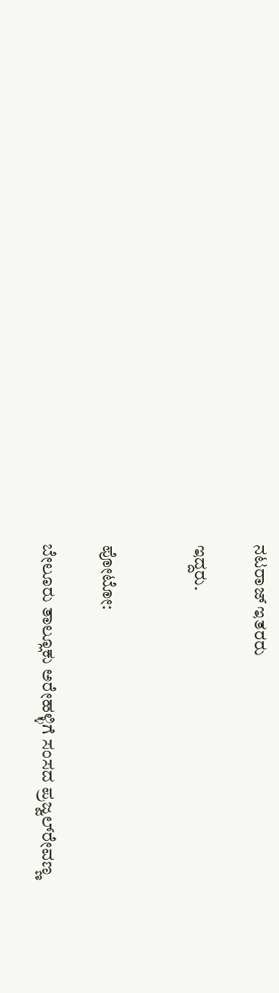ನಟರಾಜ್ ಇತರರು

ಇದ್ದರು.


ಪೋಟೋ:

ಬೇಲೂರು ತಾಲ್ಲೂಕು ಅರೇಹಳ್ಳಿಗೆ ಸಂಸದ ಪ್ರಜ್ವಲ್‍ರೇವಣ್ಣ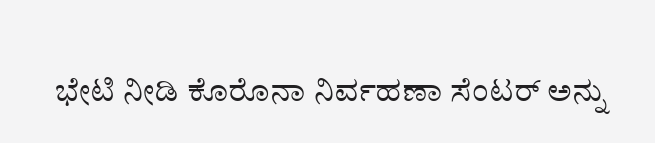ಭೇಟಿ ನೀಡಿ ಕೊರೊನಾ ನಿರ್ವಹಣಾ ಸೆಂಟರ್ ಅನ್ನು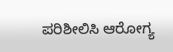ಪರಿಶೀಲಿಸಿ ಆರೋಗ್ಯ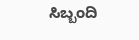ಸಿಬ್ಬಂದಿ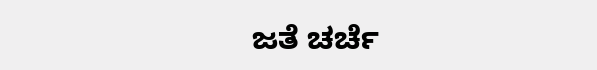ಜತೆ ಚರ್ಚೆ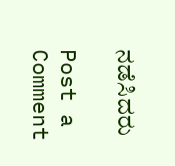ನಡೆಸಿದರು

Post a Comment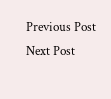Previous Post Next Post